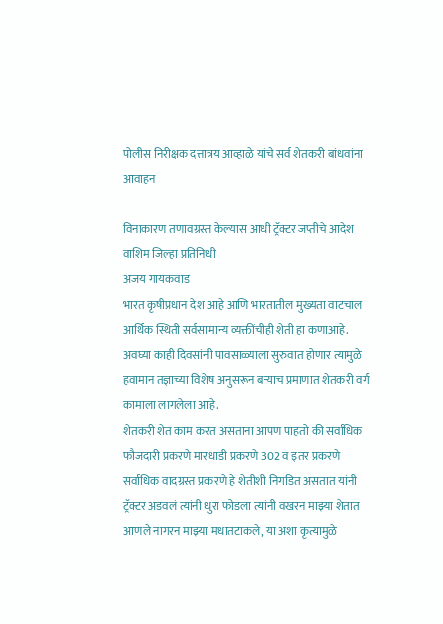पोलीस निरीक्षक दत्तात्रय आव्हाळे यांचे सर्व शेतकरी बांधवांना आवाहन

विनाकारण तणावग्रस्त केल्यास आधी ट्रॅक्टर जप्तीचे आदेश
वाशिम जिल्हा प्रतिनिधी
अजय गायकवाड
भारत कृषीप्रधान देश आहे आणि भारतातील मुख्यता वाटचाल आर्थिक स्थिती सर्वसामान्य व्यक्तींचीही शेती हा कणाआहे.
अवघ्या काही दिवसांनी पावसाळ्याला सुरुवात होणार त्यामुळे हवामान तज्ञाच्या विशेष अनुसरून बऱ्याच प्रमाणात शेतकरी वर्ग कामाला लागलेला आहे.
शेतकरी शेत काम करत असताना आपण पाहतो की सर्वाधिक फौजदारी प्रकरणे मारधाडी प्रकरणे 302 व इतर प्रकरणे सर्वाधिक वादग्रस्त प्रकरणे हे शेतीशी निगडित असतात यांनी ट्रॅक्टर अडवलं त्यांनी धुरा फोडला त्यांनी वखरन माझ्या शेतात आणले नागरन माझ्या मधातटाकले, या अशा कृत्यामुळे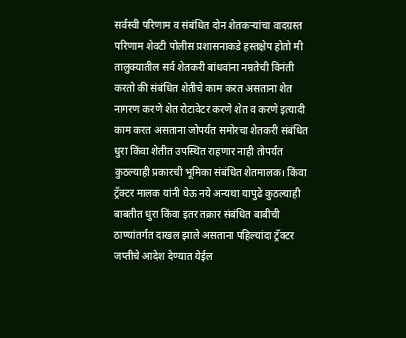सर्वस्वी परिणाम व संबंधित दोन शेतकऱ्यांचा वादग्रस्त परिणाम शेवटी पोलीस प्रशासनाकडे हस्तक्षेप होतो मी तालुक्यातील सर्व शेतकरी बांधवांना नम्रतेची विनंती करतो की संबंधित शेतीचे काम करत असताना शेत नागरण करणे शेत रोटावेटर करणे शेत व करणे इत्यादी काम करत असताना जोपर्यंत समोरचा शेतकरी संबंधित धुरा किंवा शेतीत उपस्थित राहणार नाही तोपर्यंत कुठल्याही प्रकारची भूमिका संबंधित शेतमालक। किंवा ट्रॅक्टर मालक यांनी घेऊ नये अन्यथा यापुढे कुठल्याही बाबतीत धुरा किंवा इतर तक्रार संबंधित बाबीची ठाण्यांतर्गत दाखल झाले असताना पहिल्यांदा ट्रॅक्टर जप्तीचे आदेश देण्यात येईल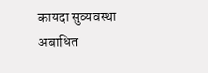कायदा सुव्यवस्था अबाधित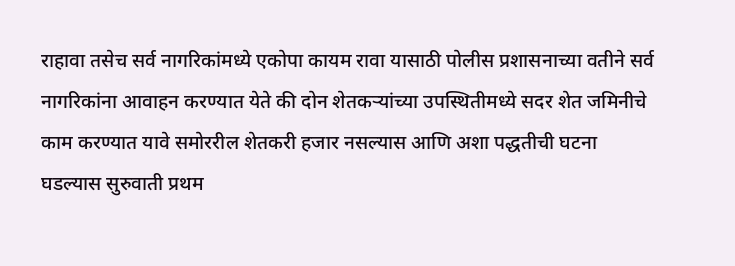राहावा तसेच सर्व नागरिकांमध्ये एकोपा कायम रावा यासाठी पोलीस प्रशासनाच्या वतीने सर्व नागरिकांना आवाहन करण्यात येते की दोन शेतकऱ्यांच्या उपस्थितीमध्ये सदर शेत जमिनीचे काम करण्यात यावे समोररील शेतकरी हजार नसल्यास आणि अशा पद्धतीची घटना घडल्यास सुरुवाती प्रथम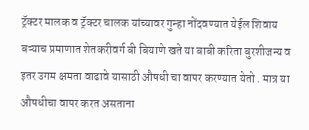ट्रॅक्टर मालक व ट्रॅक्टर चालक यांच्यावर गुन्हा नोंदवण्यात येईल शिवाय बऱ्याच प्रमाणात शेतकरीवर्ग बी बियाणे खते या बाबी करिता बुरशीजन्य व इतर उगम क्षमता वाढावे यासाठी औषधी चा वापर करण्यात येतो . मात्र या औषधीचा वापर करत असताना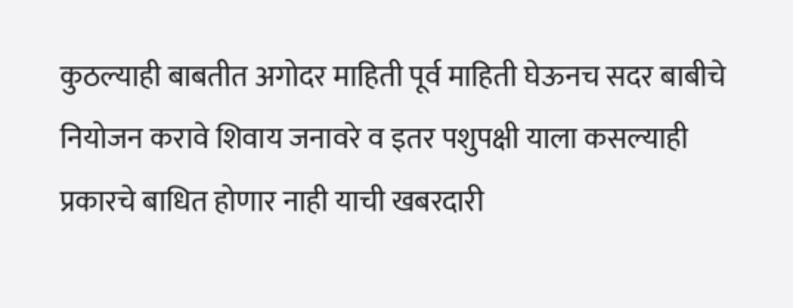कुठल्याही बाबतीत अगोदर माहिती पूर्व माहिती घेऊनच सदर बाबीचे नियोजन करावे शिवाय जनावरे व इतर पशुपक्षी याला कसल्याही प्रकारचे बाधित होणार नाही याची खबरदारी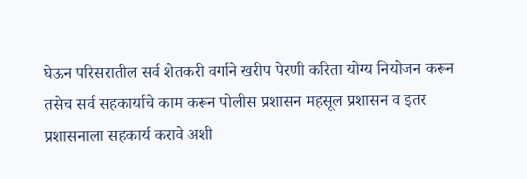घेऊन परिसरातील सर्व शेतकरी वर्गाने खरीप पेरणी करिता योग्य नियोजन करून तसेच सर्व सहकार्याचे काम करून पोलीस प्रशासन महसूल प्रशासन व इतर प्रशासनाला सहकार्य करावे अशी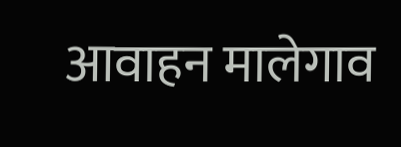आवाहन मालेगाव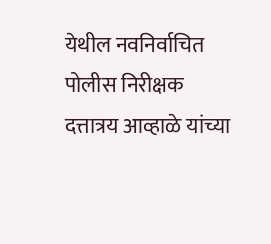येथील नवनिर्वाचित पोलीस निरीक्षक दत्तात्रय आव्हाळे यांच्या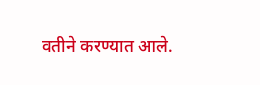वतीने करण्यात आले.